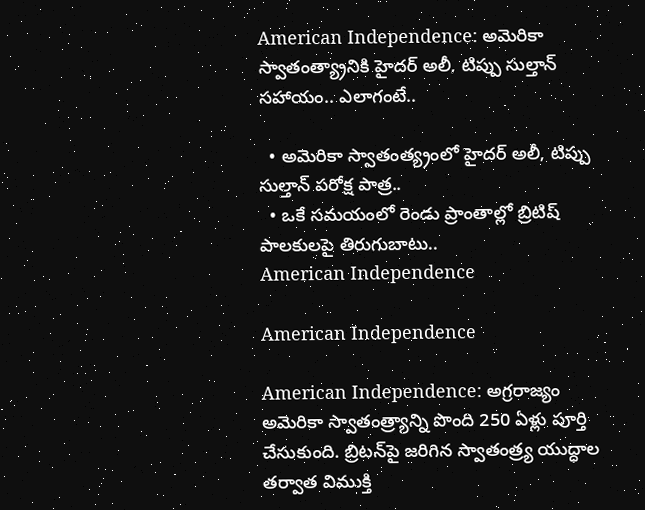American Independence: అమెరికా స్వాతంత్య్రానికి హైదర్ అలీ, టిప్పు సుల్తాన్ సహాయం.. ఎలాగంటే..

  • అమెరికా స్వాతంత్య్రంలో హైదర్ అలీ, టిప్పు సుల్తాన్ పరోక్ష పాత్ర..
  • ఒకే సమయంలో రెండు ప్రాంతాల్లో బ్రిటిష్ పాలకులపై తిరుగుబాటు..
American Independence

American Independence

American Independence: అగ్రరాజ్యం అమెరికా స్వాతంత్ర్యాన్ని పొంది 250 ఏళ్లు పూర్తి చేసుకుంది. బ్రిటన్‌పై జరిగిన స్వాతంత్ర్య యుద్ధాల తర్వాత విముక్తి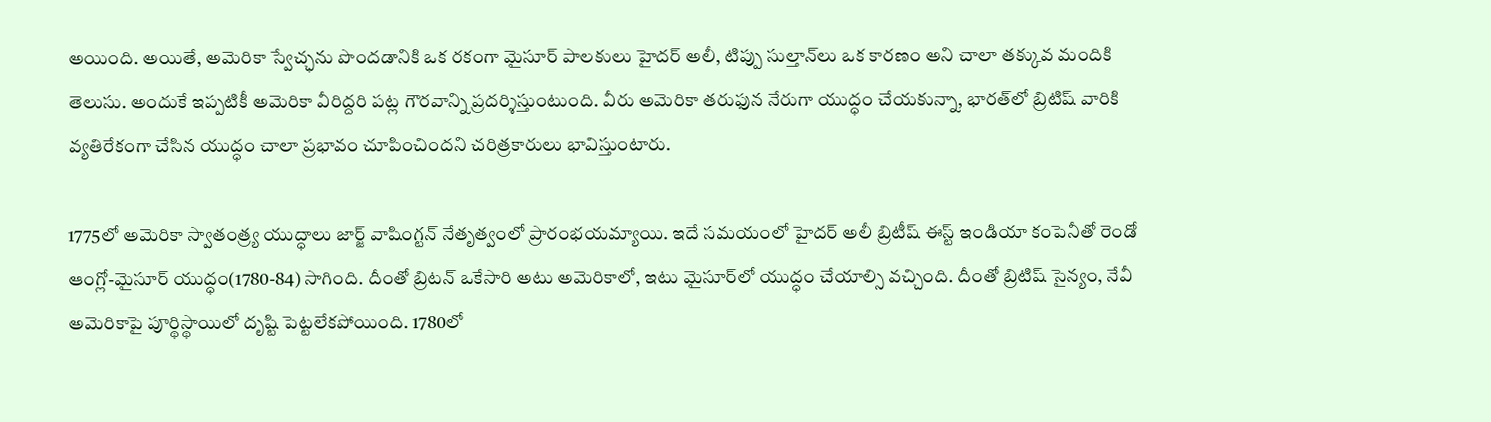అయింది. అయితే, అమెరికా స్వేచ్ఛను పొందడానికి ఒక రకంగా మైసూర్ పాలకులు హైదర్ అలీ, టిప్పు సుల్తాన్‌లు ఒక కారణం అని చాలా తక్కువ మందికి తెలుసు. అందుకే ఇప్పటికీ అమెరికా వీరిద్దరి పట్ల గౌరవాన్ని ప్రదర్శిస్తుంటుంది. వీరు అమెరికా తరుఫున నేరుగా యుద్ధం చేయకున్నా, భారత్‌లో బ్రిటిష్ వారికి వ్యతిరేకంగా చేసిన యుద్ధం చాలా ప్రభావం చూపించిందని చరిత్రకారులు భావిస్తుంటారు.

1775లో అమెరికా స్వాతంత్ర్య యుద్ధాలు జార్జ్ వాషింగ్టన్ నేతృత్వంలో ప్రారంభయమ్యాయి. ఇదే సమయంలో హైదర్ అలీ బ్రిటీష్ ఈస్ట్ ఇండియా కంపెనీతో రెండో ఆంగ్లో-మైసూర్ యుద్ధం(1780-84) సాగింది. దీంతో బ్రిటన్ ఒకేసారి అటు అమెరికాలో, ఇటు మైసూర్‌లో యుద్ధం చేయాల్సి వచ్చింది. దీంతో బ్రిటిష్ సైన్యం, నేవీ అమెరికాపై పూర్థిస్థాయిలో దృష్టి పెట్టలేకపోయింది. 1780లో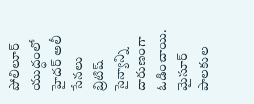పోలిలూర్ యుద్ధంలో హైదర్ అలీ సేనలు బ్రిటిష్ సైన్యాన్ని దారుణంగా ఓడించాయి. మైసూర్ పాలకుల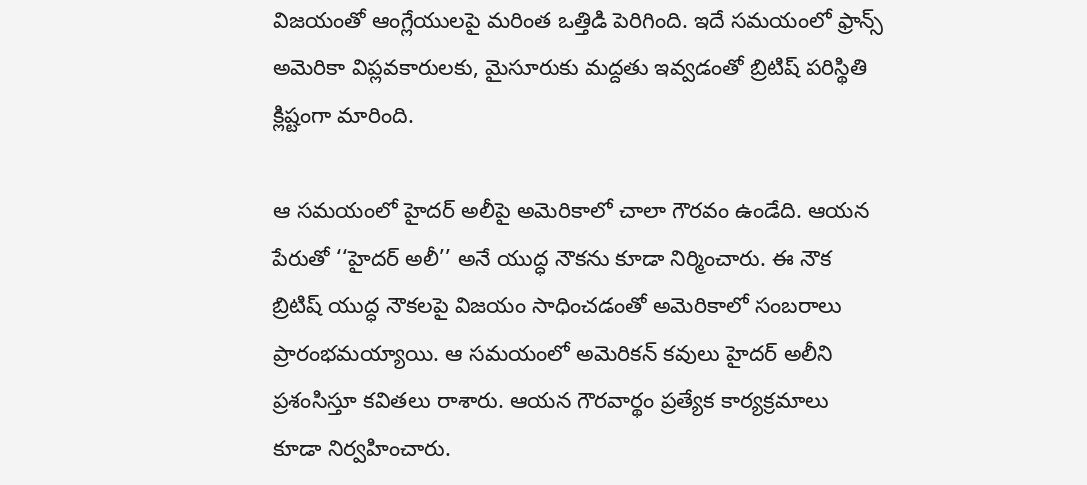విజయంతో ఆంగ్లేయులపై మరింత ఒత్తిడి పెరిగింది. ఇదే సమయంలో ఫ్రాన్స్ అమెరికా విప్లవకారులకు, మైసూరుకు మద్దతు ఇవ్వడంతో బ్రిటిష్ పరిస్థితి క్లిష్టంగా మారింది.

ఆ సమయంలో హైదర్ అలీపై అమెరికాలో చాలా గౌరవం ఉండేది. ఆయన పేరుతో ‘‘హైదర్ అలీ’’ అనే యుద్ధ నౌకను కూడా నిర్మించారు. ఈ నౌక బ్రిటిష్ యుద్ధ నౌకలపై విజయం సాధించడంతో అమెరికాలో సంబరాలు ప్రారంభమయ్యాయి. ఆ సమయంలో అమెరికన్ కవులు హైదర్ అలీని ప్రశంసిస్తూ కవితలు రాశారు. ఆయన గౌరవార్థం ప్రత్యేక కార్యక్రమాలు కూడా నిర్వహించారు.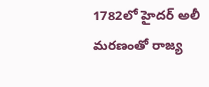1782లో హైదర్ అలీ మరణంతో రాజ్య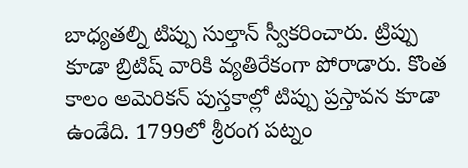బాధ్యతల్ని టిప్పు సుల్తాన్ స్వీకరించారు. ట్రిప్పు కూడా బ్రిటిష్ వారికి వ్యతిరేకంగా పోరాడారు. కొంత కాలం అమెరికన్ పుస్తకాల్లో టిప్పు ప్రస్తావన కూడా ఉండేది. 1799లో శ్రీరంగ పట్నం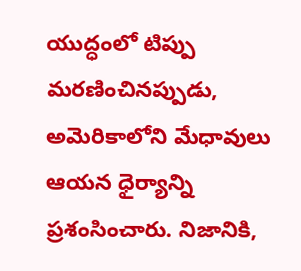యుద్ధంలో టిప్పు మరణించినప్పుడు, అమెరికాలోని మేధావులు ఆయన ధైర్యాన్ని ప్రశంసించారు. నిజానికి,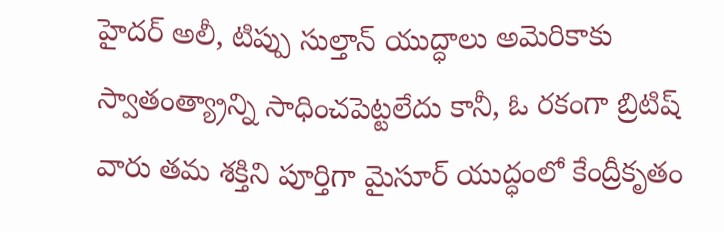హైదర్ అలీ, టిప్పు సుల్తాన్ యుద్ధాలు అమెరికాకు స్వాతంత్య్రాన్ని సాధించపెట్టలేదు కానీ, ఓ రకంగా బ్రిటిష్ వారు తమ శక్తిని పూర్తిగా మైసూర్ యుద్ధంలో కేంద్రీకృతం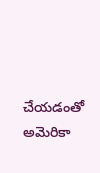చేయడంతో అమెరికా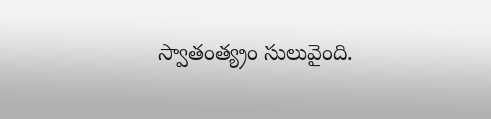స్వాతంత్య్రం సులువైంది.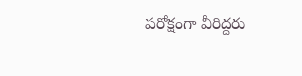పరోక్షంగా వీరిద్దరు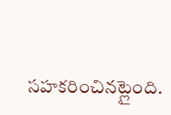సహకరించినట్లైంది.